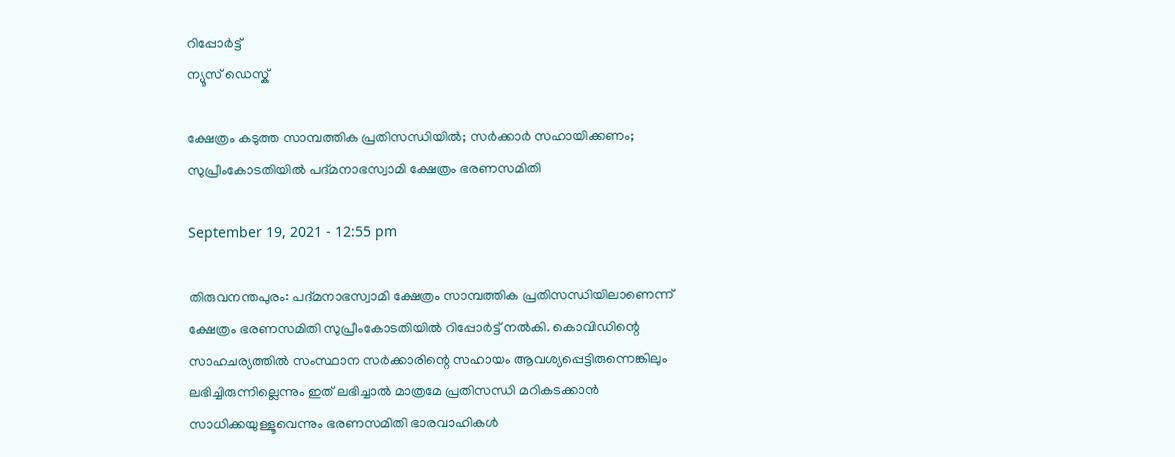റിപ്പോര്‍ട്ട്
ന്യൂസ് ഡെസ്ക്

ക്ഷേത്രം കടുത്ത സാമ്പത്തിക പ്രതിസന്ധിയില്‍; സര്‍ക്കാര്‍ സഹായിക്കണം; സുപ്രീംകോടതിയില്‍ പദ്മനാഭസ്വാമി ക്ഷേത്രം ഭരണസമിതി

September 19, 2021 - 12:55 pm

തിരുവനന്തപുരം: പദ്മനാഭസ്വാമി ക്ഷേത്രം സാമ്പത്തിക പ്രതിസന്ധിയിലാണെന്ന് ക്ഷേത്രം ഭരണസമിതി സുപ്രീംകോടതിയില്‍ റിപ്പോര്‍ട്ട് നല്‍കി. കൊവിഡിന്റെ സാഹചര്യത്തില്‍ സംസ്ഥാന സര്‍ക്കാരിന്റെ സഹായം ആവശ്യപ്പെട്ടിരുന്നെങ്കിലും ലഭിച്ചിരുന്നില്ലെന്നും ഇത് ലഭിച്ചാല്‍ മാത്രമേ പ്രതിസന്ധി മറികടക്കാന്‍ സാധിക്കയുള്ളൂവെന്നും ഭരണസമിതി ഭാരവാഹികള്‍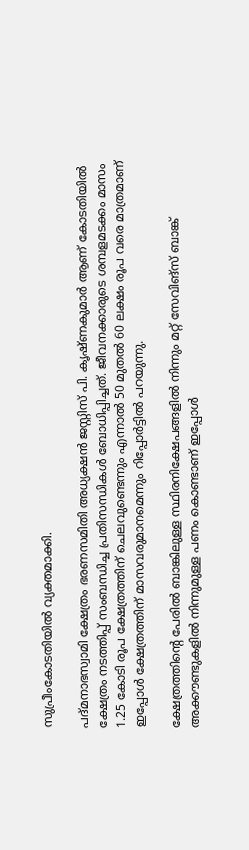സുപ്രീംകോടതിയില്‍ വ്യക്തമാക്കി.

പദ്മനാഭസ്വാമി ക്ഷേത്രം ഭരണസമിതി അധ്യക്ഷന്‍ ജസ്റ്റിസ് പി. കൃഷ്ണകുമാര്‍ ആണ് കോടതിയില്‍ ക്ഷേത്രം നടത്തിപ്പ് സംബന്ധിച്ച പ്രതിസന്ധികള്‍ ബോധിപ്പിച്ചത്. ജീവനക്കാരുടെ ശമ്പളമടക്കം മാസം 1.25 കോടി രൂപ ക്ഷേത്രത്തിന് ചെലവുണ്ടെന്നും എന്നാല്‍ 50 മുതല്‍ 60 ലക്ഷം രൂപ വരെ മാത്രമാണ് ഇപ്പോള്‍ ക്ഷേത്രത്തിന് മാസവരുമാനമെന്നും റിപ്പോര്‍ട്ടില്‍ പറയുന്നു.

ക്ഷേത്രത്തിന്റെ പേരില്‍ ബാങ്കിലുള്ള സ്ഥിരനിക്ഷേപങ്ങളില്‍ നിന്നും മറ്റ് സേവിങ്‌സ് ബാങ്ക് അക്കൗണ്ടുകളില്‍ നിന്നുമുള്ള പണം കൊണ്ടാണ് ഇപ്പോള്‍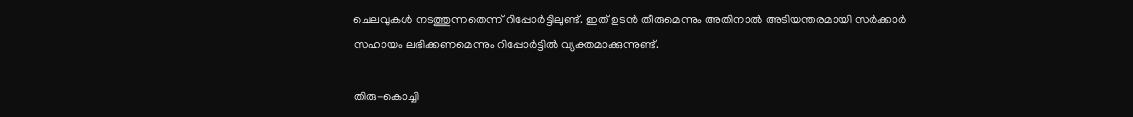ചെലവുകള്‍ നടത്തുന്നതെന്ന് റിപ്പോര്‍ട്ടിലുണ്ട്. ഇത് ഉടന്‍ തീരുമെന്നും അതിനാല്‍ അടിയന്തരമായി സര്‍ക്കാര്‍ സഹായം ലഭിക്കണമെന്നും റിപ്പോര്‍ട്ടില്‍ വ്യക്തമാക്കുന്നുണ്ട്.

തിരു-കൊച്ചി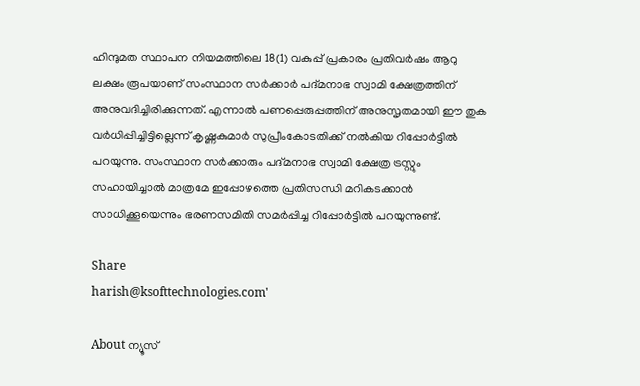ഹിന്ദുമത സ്ഥാപന നിയമത്തിലെ 18(1) വകുപ്പ് പ്രകാരം പ്രതിവര്‍ഷം ആറു ലക്ഷം രൂപയാണ് സംസ്ഥാന സര്‍ക്കാര്‍ പദ്മനാഭ സ്വാമി ക്ഷേത്രത്തിന് അനുവദിച്ചിരിക്കുന്നത്. എന്നാല്‍ പണപ്പെരുപ്പത്തിന് അനുസൃതമായി ഈ തുക വര്‍ധിപ്പിച്ചിട്ടില്ലെന്ന് കൃഷ്ണകുമാര്‍ സുപ്രീംകോടതിക്ക് നല്‍കിയ റിപ്പോര്‍ട്ടില്‍ പറയുന്നു. സംസ്ഥാന സര്‍ക്കാരും പദ്മനാഭ സ്വാമി ക്ഷേത്ര ട്രസ്റ്റും സഹായിച്ചാല്‍ മാത്രമേ ഇപ്പോഴത്തെ പ്രതിസന്ധി മറികടക്കാന്‍ സാധിക്കൂയെന്നും ഭരണസമിതി സമര്‍പ്പിച്ച റിപ്പോര്‍ട്ടില്‍ പറയുന്നുണ്ട്.

Share
harish@ksofttechnologies.com'

About ന്യൂസ്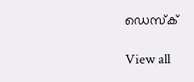ഡെസ്ക്

View all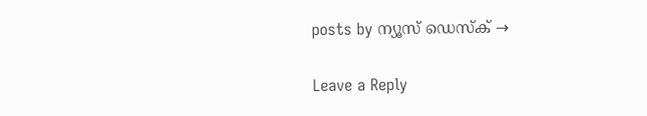posts by ന്യൂസ് ഡെസ്ക് →

Leave a Reply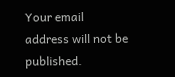Your email address will not be published.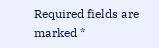Required fields are marked *